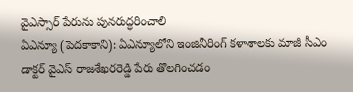వైఎస్సార్ పేరును పునరుద్ధరించాలి
ఏఎన్యూ (పెదకాకాని): ఏఎన్యూలోని ఇంజినీరింగ్ కళాశాలకు మాజీ సీఎం డాక్టర్ వైఎస్ రాజశేఖరరెడ్డి పేరు తొలగించడం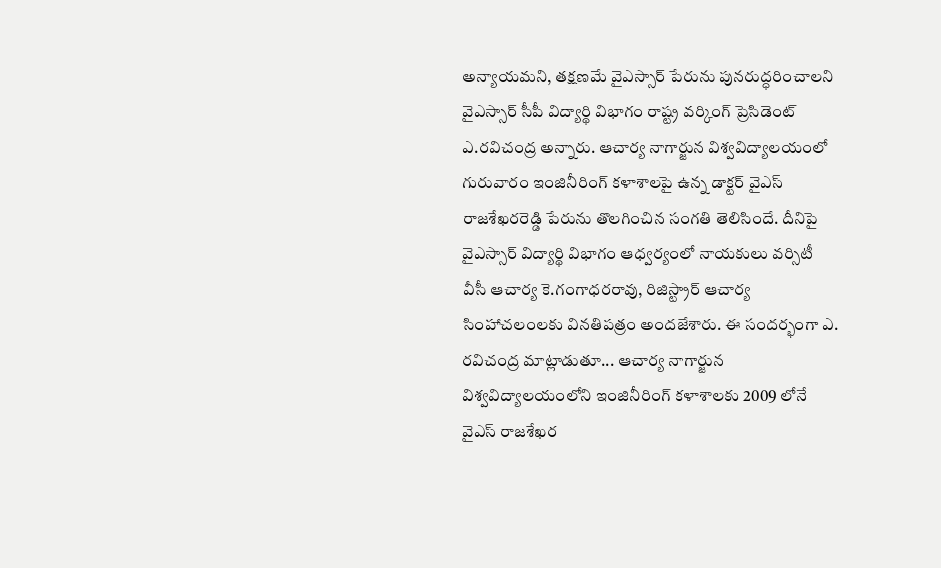అన్యాయమని, తక్షణమే వైఎస్సార్ పేరును పునరుద్ధరించాలని వైఎస్సార్ సీపీ విద్యార్థి విభాగం రాష్ట్ర వర్కింగ్ ప్రెసిడెంట్ ఎ.రవిచంద్ర అన్నారు. ఆచార్య నాగార్జున విశ్వవిద్యాలయంలో గురువారం ఇంజినీరింగ్ కళాశాలపై ఉన్న డాక్టర్ వైఎస్ రాజశేఖరరెడ్డి పేరును తొలగించిన సంగతి తెలిసిందే. దీనిపై వైఎస్సార్ విద్యార్థి విభాగం ఆధ్వర్యంలో నాయకులు వర్సిటీ వీసీ ఆచార్య కె.గంగాధరరావు, రిజిస్ట్రార్ ఆచార్య సింహాచలంలకు వినతిపత్రం అందజేశారు. ఈ సందర్భంగా ఎ. రవిచంద్ర మాట్లాడుతూ... ఆచార్య నాగార్జున విశ్వవిద్యాలయంలోని ఇంజినీరింగ్ కళాశాలకు 2009 లోనే వైఎస్ రాజశేఖర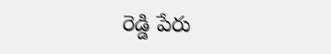రెడ్డి పేరు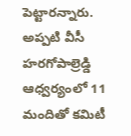పెట్టారన్నారు. అప్పటి వీసీ హరగోపాల్రెడ్డి ఆధ్వర్యంలో 11 మందితో కమిటీ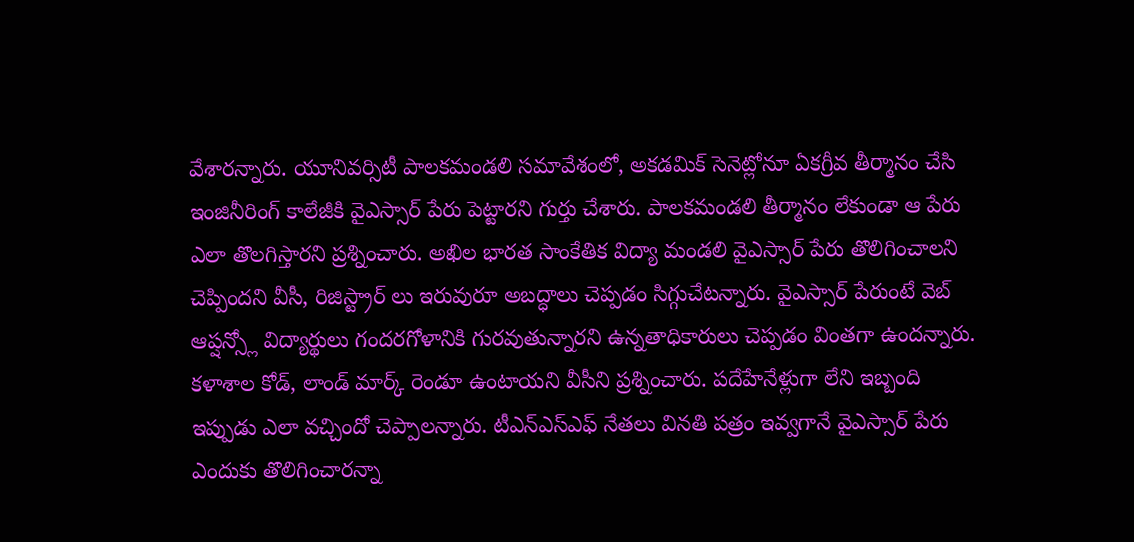వేశారన్నారు. యూనివర్సిటీ పాలకమండలి సమావేశంలో, అకడమిక్ సెనెట్లోనూ ఏకగ్రీవ తీర్మానం చేసి ఇంజినీరింగ్ కాలేజీకి వైఎస్సార్ పేరు పెట్టారని గుర్తు చేశారు. పాలకమండలి తీర్మానం లేకుండా ఆ పేరు ఎలా తొలగిస్తారని ప్రశ్నించారు. అఖిల భారత సాంకేతిక విద్యా మండలి వైఎస్సార్ పేరు తొలిగించాలని చెప్పిందని వీసీ, రిజిస్ట్రార్ లు ఇరువురూ అబద్ధాలు చెప్పడం సిగ్గుచేటన్నారు. వైఎస్సార్ పేరుంటే వెబ్ ఆప్షన్స్లో విద్యార్థులు గందరగోళానికి గురవుతున్నారని ఉన్నతాధికారులు చెప్పడం వింతగా ఉందన్నారు. కళాశాల కోడ్, లాండ్ మార్క్ రెండూ ఉంటాయని వీసీని ప్రశ్నించారు. పదేహేనేళ్లుగా లేని ఇబ్బంది ఇప్పుడు ఎలా వచ్చిందో చెప్పాలన్నారు. టీఎన్ఎస్ఎఫ్ నేతలు వినతి పత్రం ఇవ్వగానే వైఎస్సార్ పేరు ఎందుకు తొలిగించారన్నా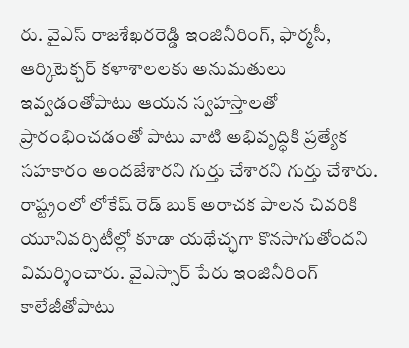రు. వైఎస్ రాజశేఖరరెడ్డి ఇంజినీరింగ్, ఫార్మసీ, ఆర్కిటెక్చర్ కళాశాలలకు అనుమతులు ఇవ్వడంతోపాటు ఆయన స్వహస్తాలతో ప్రారంభించడంతో పాటు వాటి అభివృద్ధికి ప్రత్యేక సహకారం అందజేశారని గుర్తు చేశారని గుర్తు చేశారు.
రాష్ట్రంలో లోకేష్ రెడ్ బుక్ అరాచక పాలన చివరికి యూనివర్సిటీల్లో కూడా యథేచ్ఛగా కొనసాగుతోందని విమర్శించారు. వైఎస్సార్ పేరు ఇంజినీరింగ్ కాలేజీతోపాటు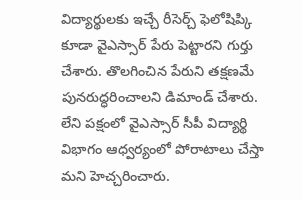విద్యార్థులకు ఇచ్చే రీసెర్చ్ ఫెలోషిప్కి కూడా వైఎస్సార్ పేరు పెట్టారని గుర్తు చేశారు. తొలగించిన పేరుని తక్షణమే పునరుద్ధరించాలని డిమాండ్ చేశారు. లేని పక్షంలో వైఎస్సార్ సీపీ విద్యార్థి విభాగం ఆధ్వర్యంలో పోరాటాలు చేస్తా మని హెచ్చరించారు.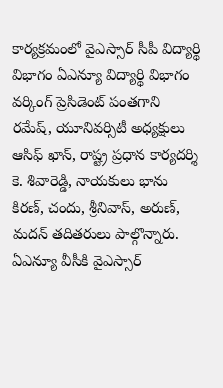కార్యక్రమంలో వైఎస్సార్ సీపీ విద్యార్థి విభాగం ఏఎన్యూ విద్యార్థి విభాగం వర్కింగ్ ప్రెసిడెంట్ పంతగాని రమేష్, యూనివర్సిటీ అధ్యక్షులు ఆసిఫ్ ఖాన్, రాష్ట్ర ప్రధాన కార్యదర్శి కె. శివారెడ్డి, నాయకులు భాను కిరణ్, చందు, శ్రీనివాస్, అరుణ్, మదన్ తదితరులు పాల్గొన్నారు.
ఏఎన్యూ వీసీకి వైఎస్సార్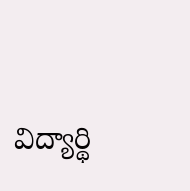విద్యార్థి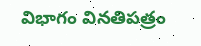విభాగం వినతిపత్రం